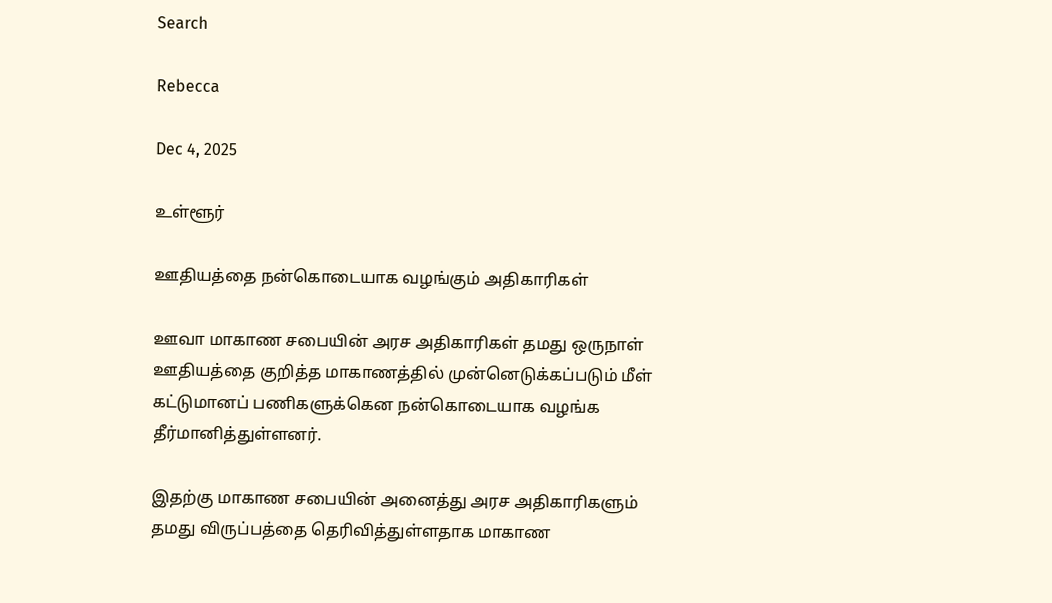Search

Rebecca

Dec 4, 2025

உள்ளூர்

ஊதியத்தை நன்கொடையாக வழங்கும் அதிகாரிகள்

ஊவா மாகாண சபையின் அரச அதிகாரிகள் தமது ஒருநாள் ஊதியத்தை குறித்த மாகாணத்தில் முன்னெடுக்கப்படும் மீள் கட்டுமானப் பணிகளுக்கென நன்கொடையாக வழங்க தீர்மானித்துள்ளனர்.

இதற்கு மாகாண சபையின் அனைத்து அரச அதிகாரிகளும் தமது விருப்பத்தை தெரிவித்துள்ளதாக மாகாண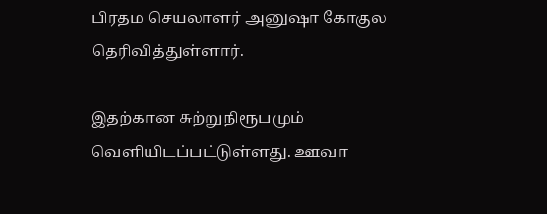பிரதம செயலாளர் அனுஷா கோகுல தெரிவித்துள்ளார்.

இதற்கான சுற்றுநிரூபமும் வெளியிடப்பட்டுள்ளது. ஊவா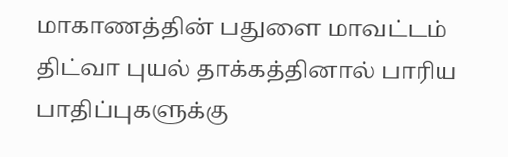மாகாணத்தின் பதுளை மாவட்டம் திட்வா புயல் தாக்கத்தினால் பாரிய பாதிப்புகளுக்கு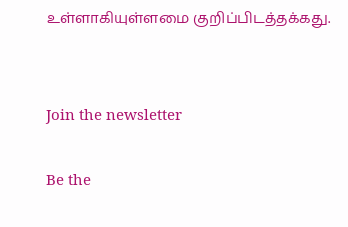உள்ளாகியுள்ளமை குறிப்பிடத்தக்கது.


Join the newsletter

Be the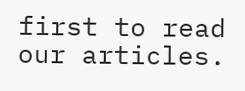first to read our articles.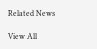Related News

View All